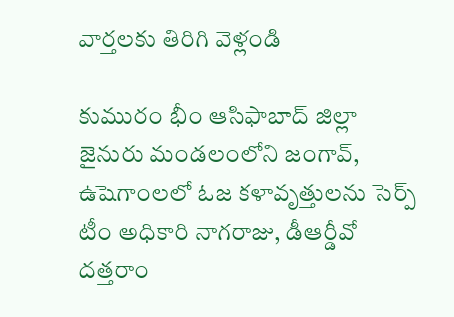వార్తలకు తిరిగి వెళ్లండి

కుమురం భీం ఆసిఫాబాద్ జిల్లా జైనురు మండలంలోని జంగావ్, ఉషెగాంలలో ఓజ కళావృత్తులను సెర్ప్ టీం అధికారి నాగరాజు, డీఆర్డీవో దత్తరాం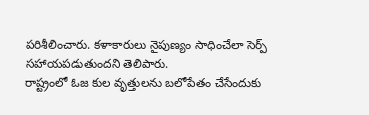పరిశీలించారు. కళాకారులు నైపుణ్యం సాధించేలా సెర్ప్ సహాయపడుతుందని తెలిపారు.
రాష్ట్రంలో ఓజ కుల వృత్తులను బలోపేతం చేసేందుకు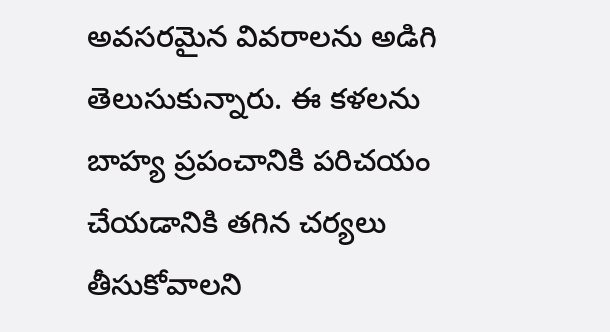అవసరమైన వివరాలను అడిగి తెలుసుకున్నారు. ఈ కళలను బాహ్య ప్రపంచానికి పరిచయం చేయడానికి తగిన చర్యలు తీసుకోవాలని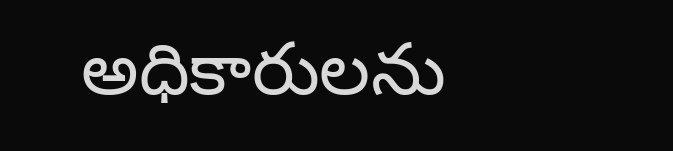అధికారులను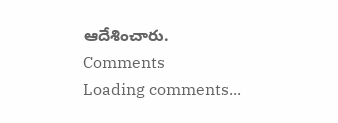ఆదేశించారు.
Comments
Loading comments...